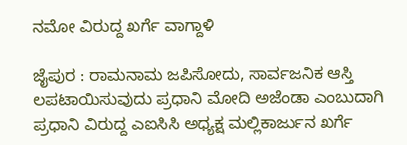ನಮೋ ವಿರುದ್ದ ಖರ್ಗೆ ವಾಗ್ದಾಳಿ

ಜೈಪುರ : ರಾಮನಾಮ ಜಪಿಸೋದು, ಸಾರ್ವಜನಿಕ ಆಸ್ತಿ ಲಪಟಾಯಿಸುವುದು ಪ್ರಧಾನಿ ಮೋದಿ ಅಜೆಂಡಾ ಎಂಬುದಾಗಿ ಪ್ರಧಾನಿ ವಿರುದ್ದ ಎಐಸಿಸಿ ಅಧ್ಯಕ್ಷ ಮಲ್ಲಿಕಾರ್ಜುನ ಖರ್ಗೆ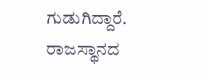ಗುಡುಗಿದ್ದಾರೆ.
ರಾಜಸ್ಥಾನದ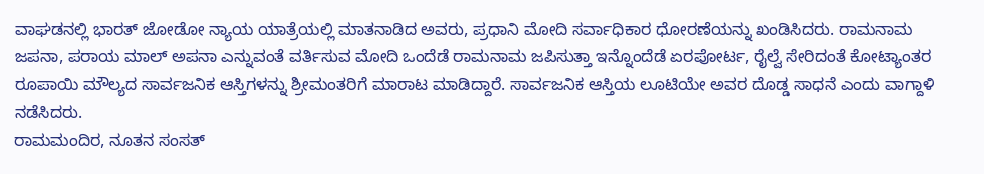ವಾಘಡನಲ್ಲಿ ಭಾರತ್ ಜೋಡೋ ನ್ಯಾಯ ಯಾತ್ರೆಯಲ್ಲಿ ಮಾತನಾಡಿದ ಅವರು, ಪ್ರಧಾನಿ ಮೋದಿ ಸರ್ವಾಧಿಕಾರ ಧೋರಣೆಯನ್ನು ಖಂಡಿಸಿದರು. ರಾಮನಾಮ ಜಪನಾ, ಪರಾಯ ಮಾಲ್ ಅಪನಾ ಎನ್ನುವಂತೆ ವರ್ತಿಸುವ ಮೋದಿ ಒಂದೆಡೆ ರಾಮನಾಮ ಜಪಿಸುತ್ತಾ ಇನ್ನೊಂದೆಡೆ ಏರಪೋರ್ಟ, ರೈಲ್ವೆ ಸೇರಿದಂತೆ ಕೋಟ್ಯಾಂತರ ರೂಪಾಯಿ ಮೌಲ್ಯದ ಸಾರ್ವಜನಿಕ ಆಸ್ತಿಗಳನ್ನು ಶ್ರೀಮಂತರಿಗೆ ಮಾರಾಟ ಮಾಡಿದ್ದಾರೆ. ಸಾರ್ವಜನಿಕ ಆಸ್ತಿಯ ಲೂಟಿಯೇ ಅವರ ದೊಡ್ಡ ಸಾಧನೆ ಎಂದು ವಾಗ್ದಾಳಿ ನಡೆಸಿದರು.
ರಾಮಮಂದಿರ, ನೂತನ ಸಂಸತ್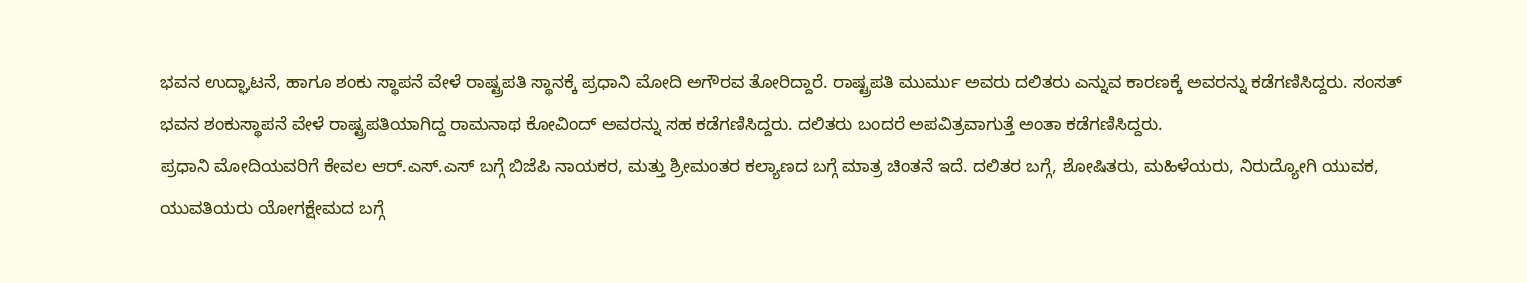ಭವನ ಉದ್ಘಾಟನೆ, ಹಾಗೂ ಶಂಕು ಸ್ಥಾಪನೆ ವೇಳೆ ರಾಷ್ಟ್ರಪತಿ ಸ್ಥಾನಕ್ಕೆ ಪ್ರಧಾನಿ ಮೋದಿ ಅಗೌರವ ತೋರಿದ್ದಾರೆ. ರಾಷ್ಟ್ರಪತಿ ಮುರ್ಮು ಅವರು ದಲಿತರು ಎನ್ನುವ ಕಾರಣಕ್ಕೆ ಅವರನ್ನು ಕಡೆಗಣಿಸಿದ್ದರು. ಸಂಸತ್ ಭವನ ಶಂಕುಸ್ಥಾಪನೆ ವೇಳೆ ರಾಷ್ಟ್ರಪತಿಯಾಗಿದ್ದ ರಾಮನಾಥ ಕೋವಿಂದ್ ಅವರನ್ನು ಸಹ ಕಡೆಗಣಿಸಿದ್ದರು. ದಲಿತರು ಬಂದರೆ ಅಪವಿತ್ರವಾಗುತ್ತೆ ಅಂತಾ ಕಡೆಗಣಿಸಿದ್ದರು.
ಪ್ರಧಾನಿ ಮೋದಿಯವರಿಗೆ ಕೇವಲ ಆರ್.ಎಸ್.ಎಸ್ ಬಗ್ಗೆ ಬಿಜೆಪಿ ನಾಯಕರ, ಮತ್ತು ಶ್ರೀಮಂತರ ಕಲ್ಯಾಣದ ಬಗ್ಗೆ ಮಾತ್ರ ಚಿಂತನೆ ಇದೆ. ದಲಿತರ ಬಗ್ಗೆ, ಶೋಷಿತರು, ಮಹಿಳೆಯರು, ನಿರುದ್ಯೋಗಿ ಯುವಕ, ಯುವತಿಯರು ಯೋಗಕ್ಷೇಮದ ಬಗ್ಗೆ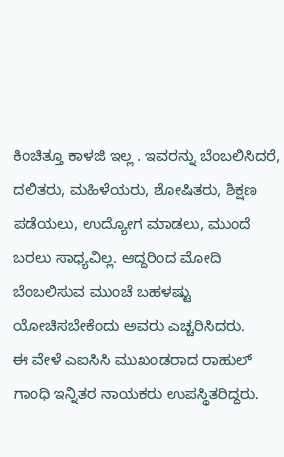ಕಿಂಚಿತ್ತೂ ಕಾಳಜಿ ಇಲ್ಲ . ಇವರನ್ನು ಬೆಂಬಲಿಸಿದರೆ, ದಲಿತರು, ಮಹಿಳೆಯರು, ಶೋಷಿತರು, ಶಿಕ್ಷಣ ಪಡೆಯಲು, ಉದ್ಯೋಗ ಮಾಡಲು, ಮುಂದೆ ಬರಲು ಸಾಧ್ಯವಿಲ್ಲ. ಆದ್ದರಿಂದ ಮೋದಿ ಬೆಂಬಲಿಸುವ ಮುಂಚೆ ಬಹಳಷ್ಟು ಯೋಚಿಸಬೇಕೆಂದು ಅವರು ಎಚ್ಚರಿಸಿದರು.
ಈ ವೇಳೆ ಎಐಸಿಸಿ ಮುಖಂಡರಾದ ರಾಹುಲ್ ಗಾಂಧಿ ಇನ್ನಿತರ ನಾಯಕರು ಉಪಸ್ಥಿತರಿದ್ದರು.